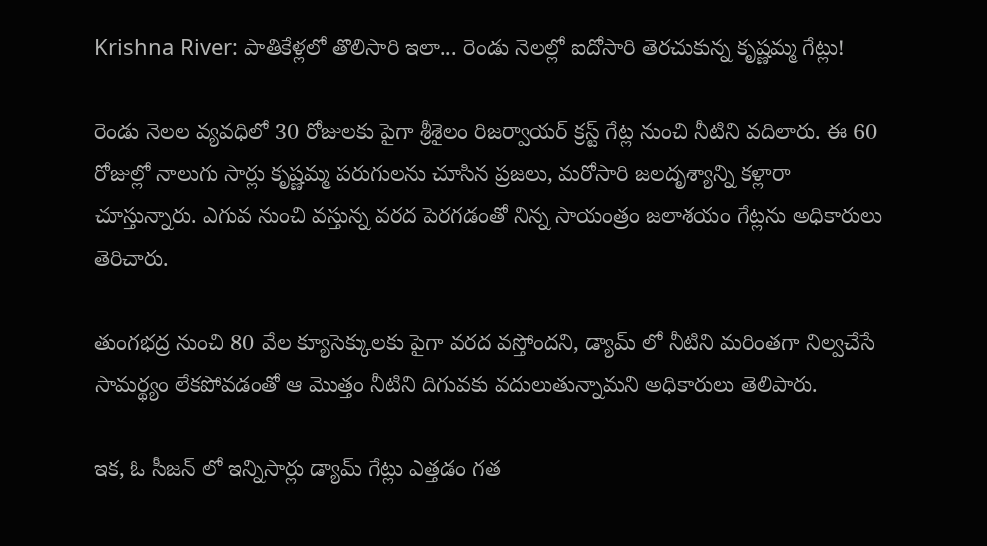Krishna River: పాతికేళ్లలో తొలిసారి ఇలా... రెండు నెలల్లో ఐదోసారి తెరచుకున్న కృష్ణమ్మ గేట్లు!

రెండు నెలల వ్యవధిలో 30 రోజులకు పైగా శ్రీశైలం రిజర్వాయర్ క్రస్ట్ గేట్ల నుంచి నీటిని వదిలారు. ఈ 60 రోజుల్లో నాలుగు సార్లు కృష్ణమ్మ పరుగులను చూసిన ప్రజలు, మరోసారి జలదృశ్యాన్ని కళ్లారా చూస్తున్నారు. ఎగువ నుంచి వస్తున్న వరద పెరగడంతో నిన్న సాయంత్రం జలాశయం గేట్లను అధికారులు తెరిచారు.

తుంగభద్ర నుంచి 80 వేల క్యూసెక్కులకు పైగా వరద వస్తోందని, డ్యామ్ లో నీటిని మరింతగా నిల్వచేసే సామర్థ్యం లేకపోవడంతో ఆ మొత్తం నీటిని దిగువకు వదులుతున్నామని అధికారులు తెలిపారు.

ఇక, ఓ సీజన్ లో ఇన్నిసార్లు డ్యామ్ గేట్లు ఎత్తడం గత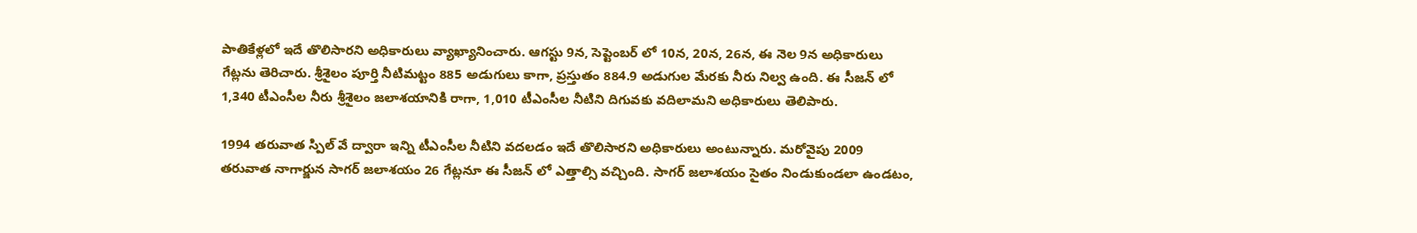పాతికేళ్లలో ఇదే తొలిసారని అధికారులు వ్యాఖ్యానించారు. ఆగస్టు 9న, సెప్టెంబర్ లో 10న, 20న, 26న, ఈ నెల 9న అధికారులు గేట్లను తెరిచారు. శ్రీశైలం పూర్తి నీటిమట్టం 885 అడుగులు కాగా, ప్రస్తుతం 884.9 అడుగుల మేరకు నీరు నిల్వ ఉంది. ఈ సీజన్ లో 1,340 టీఎంసీల నీరు శ్రీశైలం జలాశయానికి రాగా, 1,010 టీఎంసీల నీటిని దిగువకు వదిలామని అధికారులు తెలిపారు.

1994 తరువాత స్పిల్ వే ద్వారా ఇన్ని టీఎంసీల నీటిని వదలడం ఇదే తొలిసారని అధికారులు అంటున్నారు. మరోవైపు 2009 తరువాత నాగార్జున సాగర్ జలాశయం 26 గేట్లనూ ఈ సీజన్ లో ఎత్తాల్సి వచ్చింది. సాగర్ జలాశయం సైతం నిండుకుండలా ఉండటం,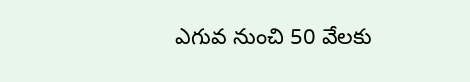ఎగువ నుంచి 50 వేలకు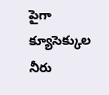పైగా క్యూసెక్కుల నీరు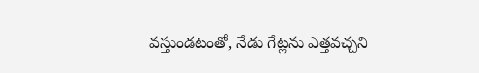వస్తుండటంతో, నేడు గేట్లను ఎత్తవచ్చని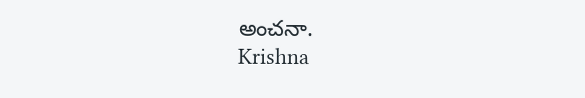అంచనా.
Krishna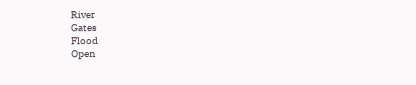River
Gates
Flood
Open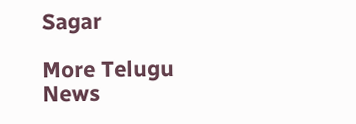Sagar

More Telugu News